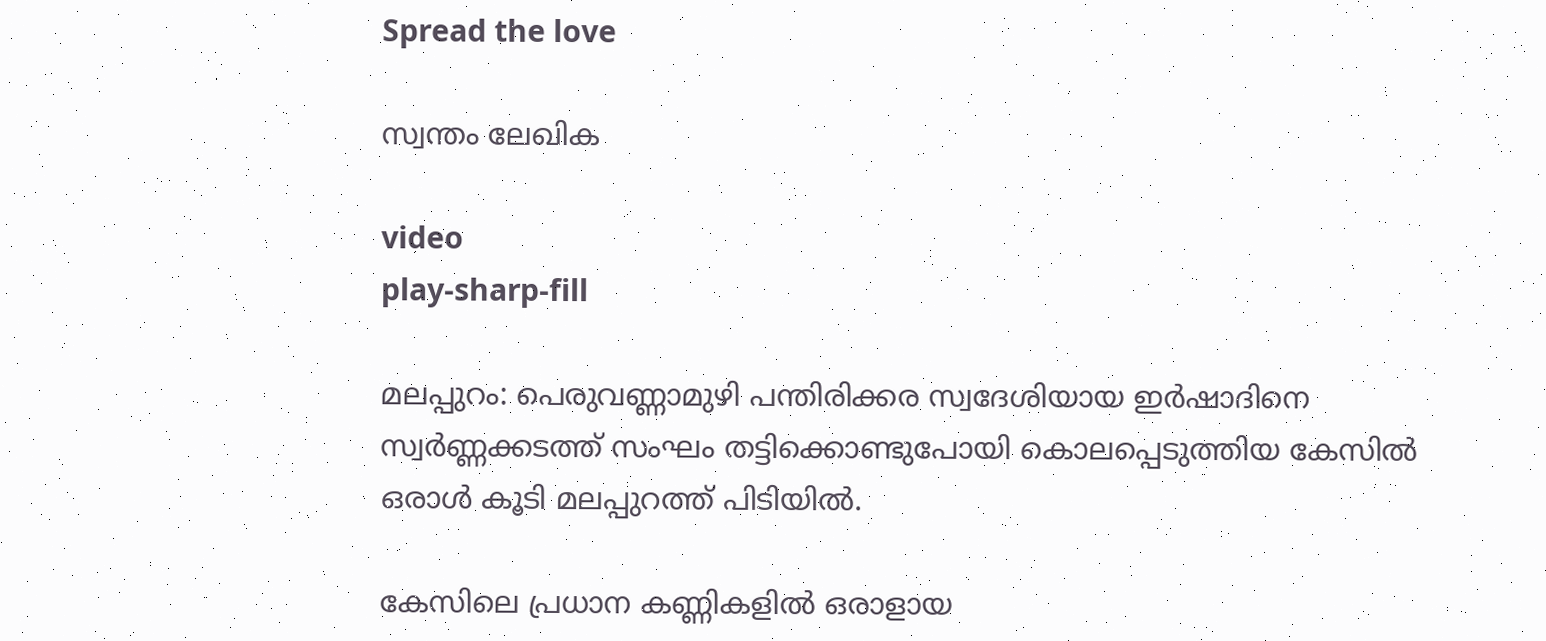Spread the love

സ്വന്തം ലേഖിക

video
play-sharp-fill

മലപ്പുറം: പെരുവണ്ണാമുഴി പന്തിരിക്കര സ്വദേശിയായ ഇര്‍ഷാദിനെ സ്വര്‍ണ്ണക്കടത്ത് സംഘം തട്ടിക്കൊണ്ടുപോയി കൊലപ്പെടുത്തിയ കേസില്‍ ഒരാള്‍ കൂടി മലപ്പുറത്ത്‌ പിടിയില്‍.

കേസിലെ പ്രധാന കണ്ണികളില്‍ ഒരാളായ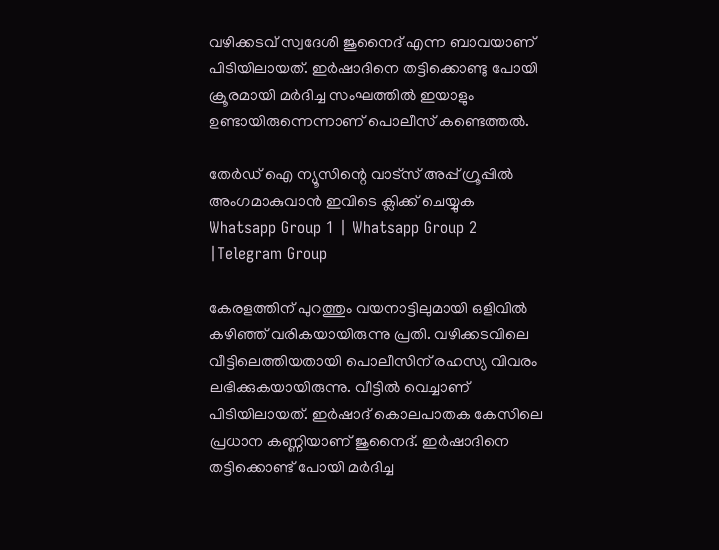വഴിക്കടവ് സ്വദേശി ജുനൈദ് എന്ന ബാവയാണ് പിടിയിലായത്. ഇര്‍ഷാദിനെ തട്ടിക്കൊണ്ടു പോയി ക്രൂരമായി മര്‍ദിച്ച സംഘത്തില്‍ ഇയാളും ഉണ്ടായിരുന്നെന്നാണ് പൊലീസ് കണ്ടെത്തല്‍.

തേർഡ് ഐ ന്യൂസിന്റെ വാട്സ് അപ്പ് ഗ്രൂപ്പിൽ അംഗമാകുവാൻ ഇവിടെ ക്ലിക്ക് ചെയ്യുക
Whatsapp Group 1 | Whatsapp Group 2 |Telegram Group

കേരളത്തിന് പുറത്തും വയനാട്ടിലുമായി ഒളിവില്‍ കഴിഞ്ഞ് വരികയായിരുന്നു പ്രതി. വഴിക്കടവിലെ വീട്ടിലെത്തിയതായി പൊലീസിന് രഹസ്യ വിവരം ലഭിക്കുകയായിരുന്നു. വീട്ടില്‍ വെച്ചാണ് പിടിയിലായത്. ഇര്‍ഷാദ് കൊലപാതക കേസിലെ പ്രധാന കണ്ണിയാണ് ജുനൈദ്. ഇര്‍ഷാദിനെ തട്ടിക്കൊണ്ട് പോയി മര്‍ദിച്ച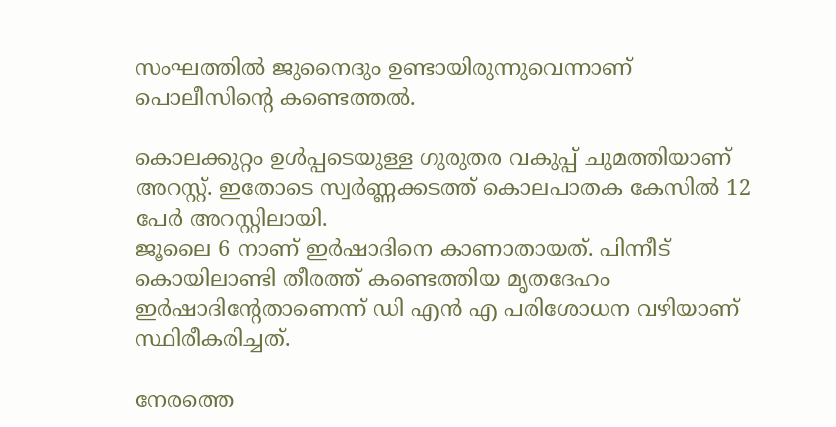സംഘത്തില്‍ ജുനൈദും ഉണ്ടായിരുന്നുവെന്നാണ് പൊലീസിന്‍റെ കണ്ടെത്തല്‍.

കൊലക്കുറ്റം ഉള്‍പ്പടെയുള്ള ഗുരുതര വകുപ്പ് ചുമത്തിയാണ് അറസ്റ്റ്. ഇതോടെ സ്വര്‍ണ്ണക്കടത്ത് കൊലപാതക കേസില്‍ 12 പേര്‍ അറസ്റ്റിലായി.
ജൂലൈ 6 നാണ് ഇര്‍ഷാദിനെ കാണാതായത്. പിന്നീട് കൊയിലാണ്ടി തീരത്ത് കണ്ടെത്തിയ മൃതദേഹം ഇര്‍ഷാദിന്‍റേതാണെന്ന് ഡി എന്‍ എ പരിശോധന വഴിയാണ് സ്ഥിരീകരിച്ചത്.

നേരത്തെ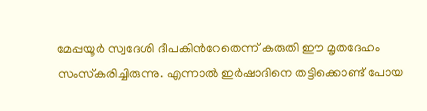മേപ്പയൂര്‍ സ്വദേശി ദീപകിന്‍റേതെന്ന് കരുതി ഈ മൃതദേഹം സംസ്‌കരിച്ചിരുന്നു. എന്നാല്‍ ഇര്‍ഷാദിനെ തട്ടിക്കൊണ്ട് പോയ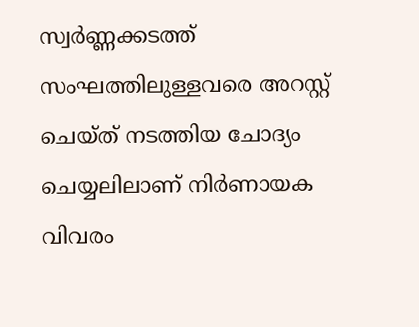സ്വര്‍ണ്ണക്കടത്ത് സംഘത്തിലുള്ളവരെ അറസ്റ്റ് ചെയ്ത് നടത്തിയ ചോദ്യം ചെയ്യലിലാണ് നിര്‍ണായക വിവരം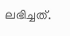ലഭിച്ചത്.